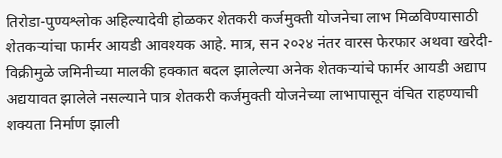तिरोडा-पुण्यश्लोक अहिल्यादेवी होळकर शेतकरी कर्जमुक्ती योजनेचा लाभ मिळविण्यासाठी शेतकऱ्यांचा फार्मर आयडी आवश्यक आहे. मात्र, सन २०२४ नंतर वारस फेरफार अथवा खरेदी-विक्रीमुळे जमिनीच्या मालकी हक्कात बदल झालेल्या अनेक शेतकऱ्यांचे फार्मर आयडी अद्याप अद्ययावत झालेले नसल्याने पात्र शेतकरी कर्जमुक्ती योजनेच्या लाभापासून वंचित राहण्याची शक्यता निर्माण झाली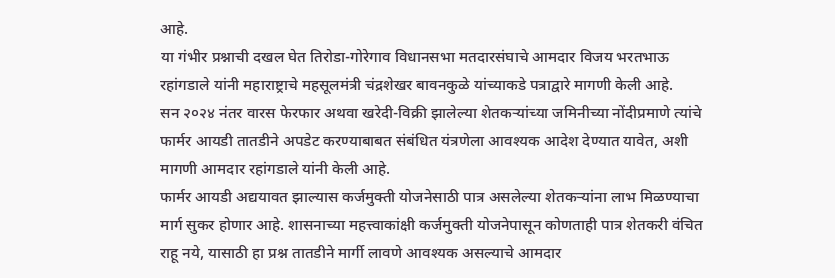आहे.
या गंभीर प्रश्नाची दखल घेत तिरोडा-गोरेगाव विधानसभा मतदारसंघाचे आमदार विजय भरतभाऊ रहांगडाले यांनी महाराष्ट्राचे महसूलमंत्री चंद्रशेखर बावनकुळे यांच्याकडे पत्राद्वारे मागणी केली आहे.
सन २०२४ नंतर वारस फेरफार अथवा खरेदी-विक्री झालेल्या शेतकऱ्यांच्या जमिनीच्या नोंदीप्रमाणे त्यांचे फार्मर आयडी तातडीने अपडेट करण्याबाबत संबंधित यंत्रणेला आवश्यक आदेश देण्यात यावेत, अशी मागणी आमदार रहांगडाले यांनी केली आहे.
फार्मर आयडी अद्ययावत झाल्यास कर्जमुक्ती योजनेसाठी पात्र असलेल्या शेतकऱ्यांना लाभ मिळण्याचा मार्ग सुकर होणार आहे. शासनाच्या महत्त्वाकांक्षी कर्जमुक्ती योजनेपासून कोणताही पात्र शेतकरी वंचित राहू नये, यासाठी हा प्रश्न तातडीने मार्गी लावणे आवश्यक असल्याचे आमदार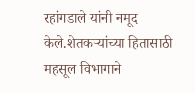रहांगडाले यांनी नमूद केले.शेतकऱ्यांच्या हितासाठी महसूल विभागाने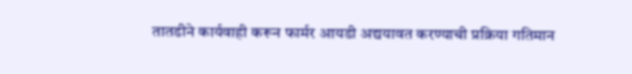तातडीने कार्यवाही करून फार्मर आयडी अद्ययावत करण्याची प्रक्रिया गतिमान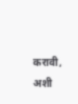करावी, अशी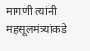मागणी त्यांनी महसूलमंत्र्यांकडे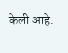केली आहे.